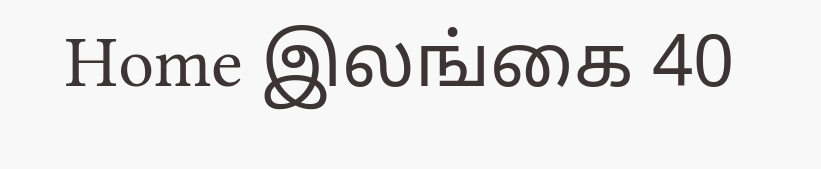Home இலங்கை 40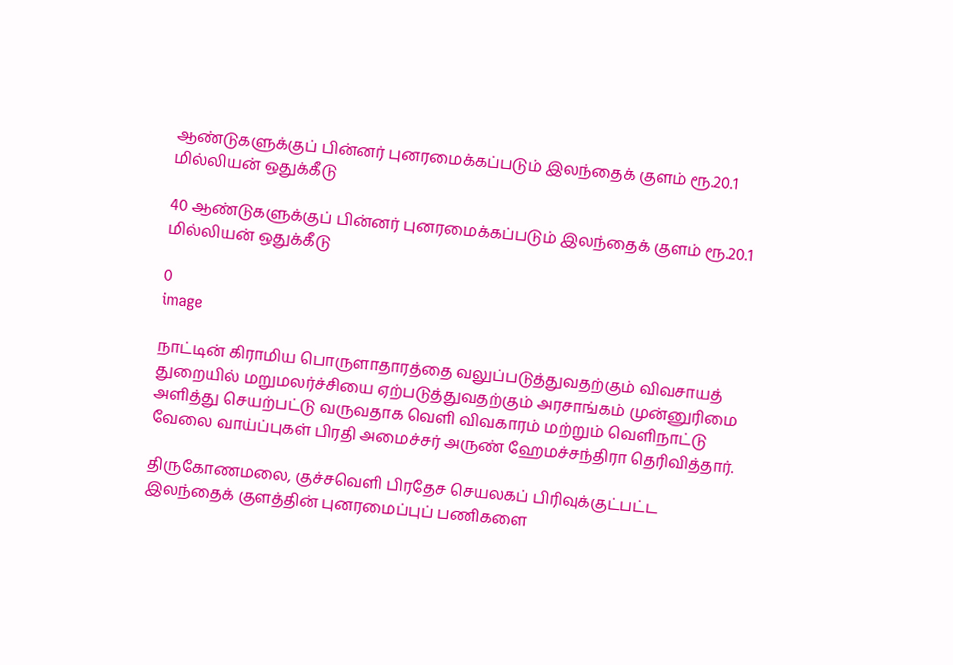ஆண்டுகளுக்குப் பின்னர் புனரமைக்கப்படும் இலந்தைக் குளம் ரூ.20.1 மில்லியன் ஒதுக்கீடு

40 ஆண்டுகளுக்குப் பின்னர் புனரமைக்கப்படும் இலந்தைக் குளம் ரூ.20.1 மில்லியன் ஒதுக்கீடு

0
image

நாட்டின் கிராமிய பொருளாதாரத்தை வலுப்படுத்துவதற்கும் விவசாயத் துறையில் மறுமலர்ச்சியை ஏற்படுத்துவதற்கும் அரசாங்கம் முன்னுரிமை அளித்து செயற்பட்டு வருவதாக வெளி விவகாரம் மற்றும் வெளிநாட்டு வேலை வாய்ப்புகள் பிரதி அமைச்சர் அருண் ஹேமச்சந்திரா தெரிவித்தார்.

திருகோணமலை, குச்சவெளி பிரதேச செயலகப் பிரிவுக்குட்பட்ட இலந்தைக் குளத்தின் புனரமைப்புப் பணிகளை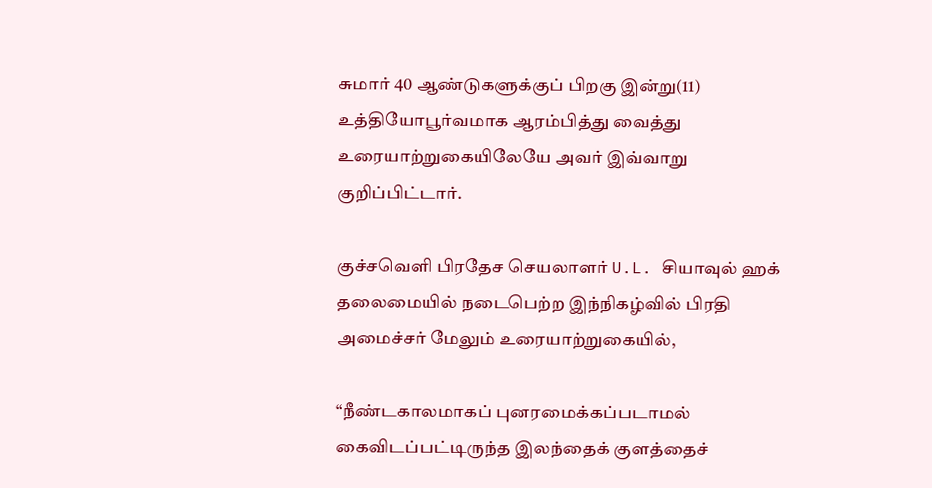சுமார் 40 ஆண்டுகளுக்குப் பிறகு இன்று(11) உத்தியோபூர்வமாக ஆரம்பித்து வைத்து உரையாற்றுகையிலேயே அவர் இவ்வாறு குறிப்பிட்டார்.

குச்சவெளி பிரதேச செயலாளர் U.L. சியாவுல் ஹக் தலைமையில் நடைபெற்ற இந்நிகழ்வில் பிரதி அமைச்சர் மேலும் உரையாற்றுகையில்,

“நீண்டகாலமாகப் புனரமைக்கப்படாமல் கைவிடப்பட்டிருந்த இலந்தைக் குளத்தைச்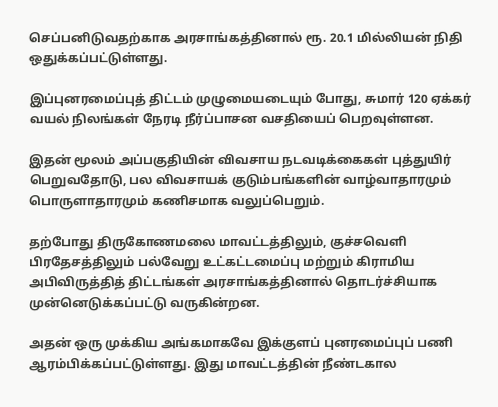செப்பனிடுவதற்காக அரசாங்கத்தினால் ரூ. 20.1 மில்லியன் நிதி ஒதுக்கப்பட்டுள்ளது.

இப்புனரமைப்புத் திட்டம் முழுமையடையும் போது, சுமார் 120 ஏக்கர் வயல் நிலங்கள் நேரடி நீர்ப்பாசன வசதியைப் பெறவுள்ளன.

இதன் மூலம் அப்பகுதியின் விவசாய நடவடிக்கைகள் புத்துயிர் பெறுவதோடு, பல விவசாயக் குடும்பங்களின் வாழ்வாதாரமும் பொருளாதாரமும் கணிசமாக வலுப்பெறும்.

தற்போது திருகோணமலை மாவட்டத்திலும், குச்சவெளி பிரதேசத்திலும் பல்வேறு உட்கட்டமைப்பு மற்றும் கிராமிய அபிவிருத்தித் திட்டங்கள் அரசாங்கத்தினால் தொடர்ச்சியாக முன்னெடுக்கப்பட்டு வருகின்றன.

அதன் ஒரு முக்கிய அங்கமாகவே இக்குளப் புனரமைப்புப் பணி ஆரம்பிக்கப்பட்டுள்ளது. இது மாவட்டத்தின் நீண்டகால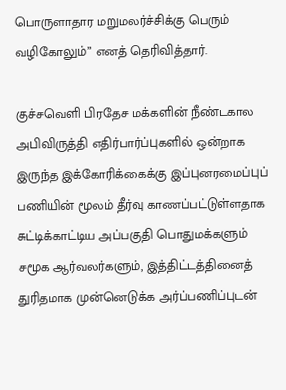பொருளாதார மறுமலர்ச்சிக்கு பெரும் வழிகோலும்” எனத் தெரிவித்தார்.

குச்சவெளி பிரதேச மக்களின் நீண்டகால அபிவிருத்தி எதிர்பார்ப்புகளில் ஒன்றாக இருந்த இக்கோரிக்கைக்கு இப்புனரமைப்புப் பணியின் மூலம் தீர்வு காணப்பட்டுள்ளதாக சுட்டிக்காட்டிய அப்பகுதி பொதுமக்களும் சமூக ஆர்வலர்களும், இத்திட்டத்தினைத் துரிதமாக முன்னெடுக்க அர்ப்பணிப்புடன்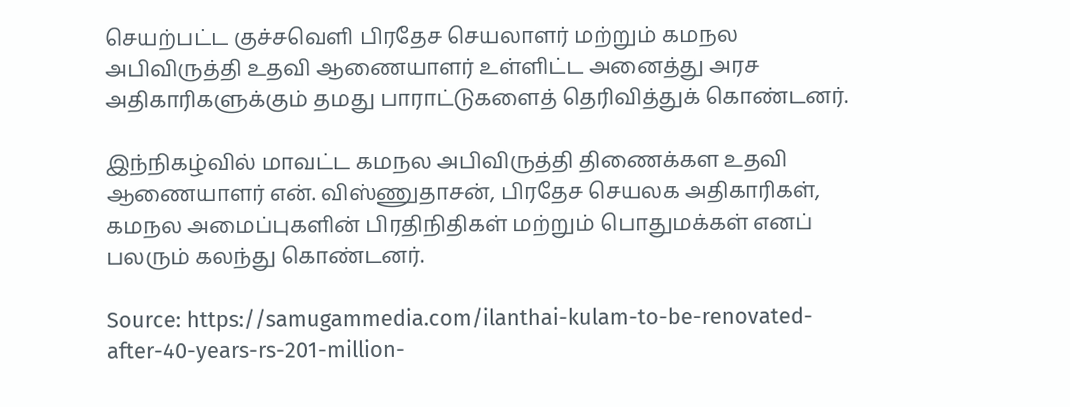செயற்பட்ட குச்சவெளி பிரதேச செயலாளர் மற்றும் கமநல அபிவிருத்தி உதவி ஆணையாளர் உள்ளிட்ட அனைத்து அரச அதிகாரிகளுக்கும் தமது பாராட்டுகளைத் தெரிவித்துக் கொண்டனர்.

இந்நிகழ்வில் மாவட்ட கமநல அபிவிருத்தி திணைக்கள உதவி ஆணையாளர் என். விஸ்ணுதாசன், பிரதேச செயலக அதிகாரிகள், கமநல அமைப்புகளின் பிரதிநிதிகள் மற்றும் பொதுமக்கள் எனப் பலரும் கலந்து கொண்டனர்.

Source: https://samugammedia.com/ilanthai-kulam-to-be-renovated-after-40-years-rs-201-million-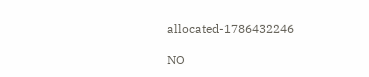allocated-1786432246

NO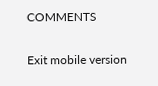COMMENTS

Exit mobile version